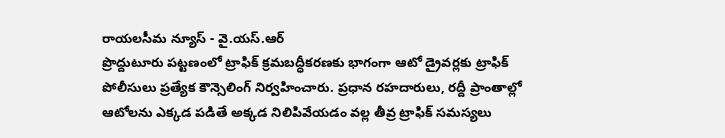రాయలసీమ న్యూస్ - వై.యస్.ఆర్
ప్రొద్దుటూరు పట్టణంలో ట్రాఫిక్ క్రమబద్ధీకరణకు భాగంగా ఆటో డ్రైవర్లకు ట్రాఫిక్ పోలీసులు ప్రత్యేక కౌన్సెలింగ్ నిర్వహించారు. ప్రధాన రహదారులు, రద్దీ ప్రాంతాల్లో ఆటోలను ఎక్కడ పడితే అక్కడ నిలిపివేయడం వల్ల తీవ్ర ట్రాఫిక్ సమస్యలు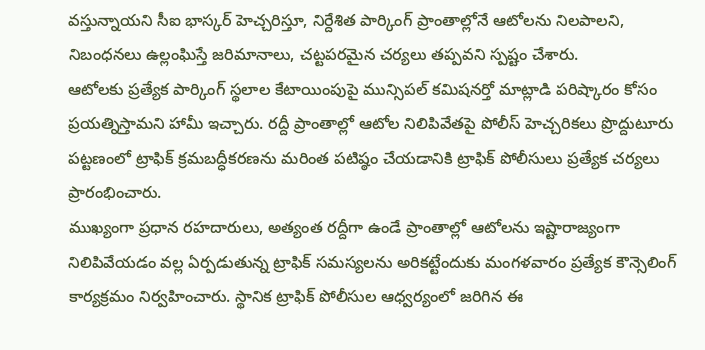వస్తున్నాయని సీఐ భాస్కర్ హెచ్చరిస్తూ, నిర్దేశిత పార్కింగ్ ప్రాంతాల్లోనే ఆటోలను నిలపాలని, నిబంధనలు ఉల్లంఘిస్తే జరిమానాలు, చట్టపరమైన చర్యలు తప్పవని స్పష్టం చేశారు.
ఆటోలకు ప్రత్యేక పార్కింగ్ స్థలాల కేటాయింపుపై మున్సిపల్ కమిషనర్తో మాట్లాడి పరిష్కారం కోసం ప్రయత్నిస్తామని హామీ ఇచ్చారు. రద్దీ ప్రాంతాల్లో ఆటోల నిలిపివేతపై పోలీస్ హెచ్చరికలు ప్రొద్దుటూరు పట్టణంలో ట్రాఫిక్ క్రమబద్ధీకరణను మరింత పటిష్ఠం చేయడానికి ట్రాఫిక్ పోలీసులు ప్రత్యేక చర్యలు ప్రారంభించారు.
ముఖ్యంగా ప్రధాన రహదారులు, అత్యంత రద్దీగా ఉండే ప్రాంతాల్లో ఆటోలను ఇష్టారాజ్యంగా నిలిపివేయడం వల్ల ఏర్పడుతున్న ట్రాఫిక్ సమస్యలను అరికట్టేందుకు మంగళవారం ప్రత్యేక కౌన్సెలింగ్ కార్యక్రమం నిర్వహించారు. స్థానిక ట్రాఫిక్ పోలీసుల ఆధ్వర్యంలో జరిగిన ఈ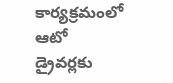కార్యక్రమంలో ఆటో డ్రైవర్లకు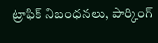ట్రాఫిక్ నిబంధనలు, పార్కింగ్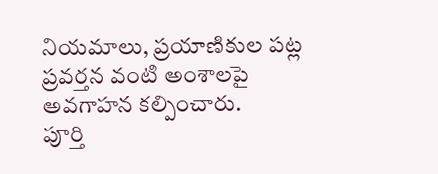నియమాలు, ప్రయాణికుల పట్ల ప్రవర్తన వంటి అంశాలపై అవగాహన కల్పించారు.
పూర్తి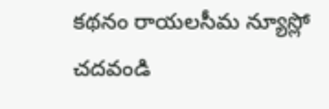కథనం రాయలసీమ న్యూస్లో చదవండి